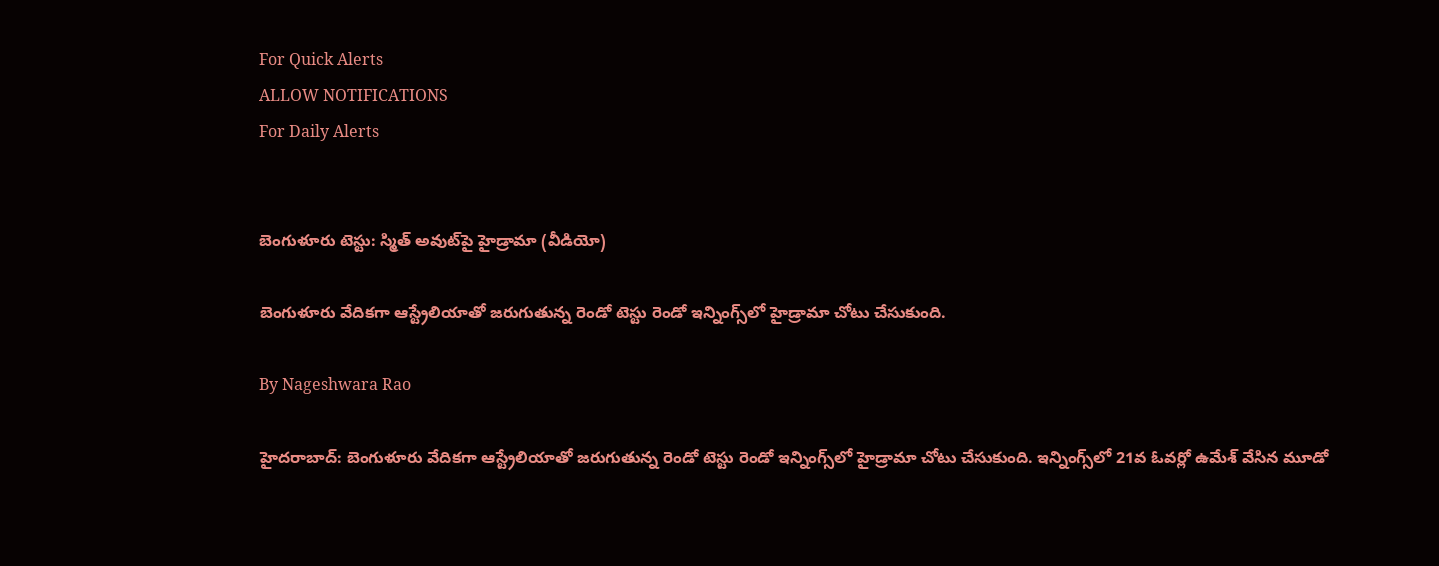For Quick Alerts
ALLOW NOTIFICATIONS
For Daily Alerts


బెంగుళూరు టెస్టు: స్మిత్ అవుట్‌‌పై హైడ్రామా (వీడియో)

బెంగుళూరు వేదికగా ఆస్ట్రేలియాతో జరుగుతున్న రెండో టెస్టు రెండో ఇన్నింగ్స్‌లో హైడ్రామా చోటు చేసుకుంది.

By Nageshwara Rao

హైదరాబాద్: బెంగుళూరు వేదికగా ఆస్ట్రేలియాతో జరుగుతున్న రెండో టెస్టు రెండో ఇన్నింగ్స్‌లో హైడ్రామా చోటు చేసుకుంది. ఇన్నింగ్స్‌లో 21వ ఓవర్లో ఉమేశ్‌ వేసిన మూడో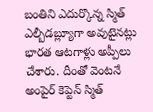బంతిని ఎదుర్కొన్న స్మిత్‌ ఎల్బీడబ్ల్యూగా అవుటైనట్లు భారత ఆటగాళ్లు అప్పీలు చేశారు. దీంతో వెంటనే అంపైర్‌ కెప్టెన్ స్మిత్‌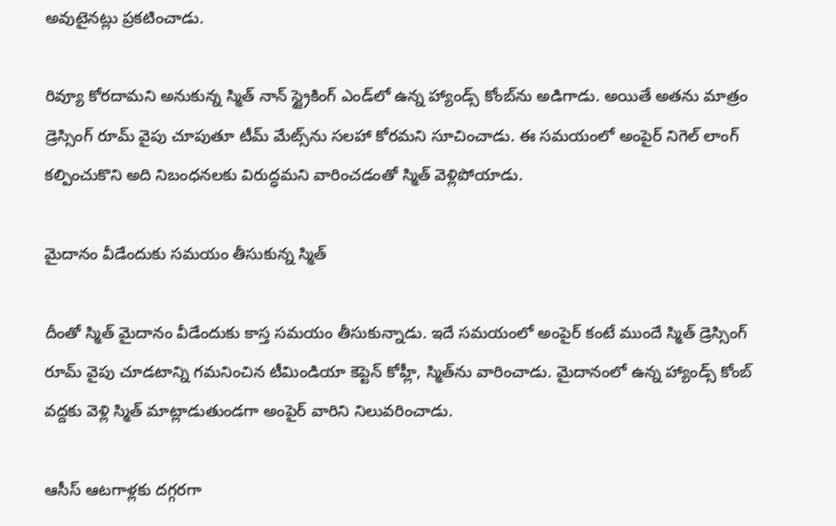అవుటైనట్లు ప్రకటించాడు.

రివ్యూ కోరదామని అనుకున్న స్మిత్ నాన్ స్ట్రైకింగ్ ఎండ్‌లో ఉన్న హ్యాండ్స్ కోంబ్‌ను అడిగాడు. అయితే అతను మాత్రం డ్రెస్సింగ్ రూమ్ వైపు చూపుతూ టీమ్ మేట్స్‌ను సలహా కోరమని సూచించాడు. ఈ సమయంలో అంపైర్ నిగెల్ లాంగ్ కల్పించుకొని అది నిబంధనలకు విరుద్ధమని వారించడంతో స్మిత్ వెళ్లిపోయాడు.

మైదానం వీడేందుకు సమయం తీసుకున్న స్మిత్

దీంతో స్మిత్‌ మైదానం వీడేందుకు కాస్త సమయం తీసుకున్నాడు. ఇదే సమయంలో అంపైర్ కంటే ముందే స్మిత్ డ్రెస్సింగ్ రూమ్ వైపు చూడటాన్ని గమనించిన టీమిండియా కెప్టెన్ కోహ్లీ, స్మిత్‌ను వారించాడు. మైదానంలో ఉన్న హ్యాండ్స్ కోంబ్‌ వద్దకు వెళ్లి స్మిత్‌ మాట్లాడుతుండగా అంపైర్‌ వారిని నిలువరించాడు.

ఆసీస్‌ ఆటగాళ్లకు దగ్గరగా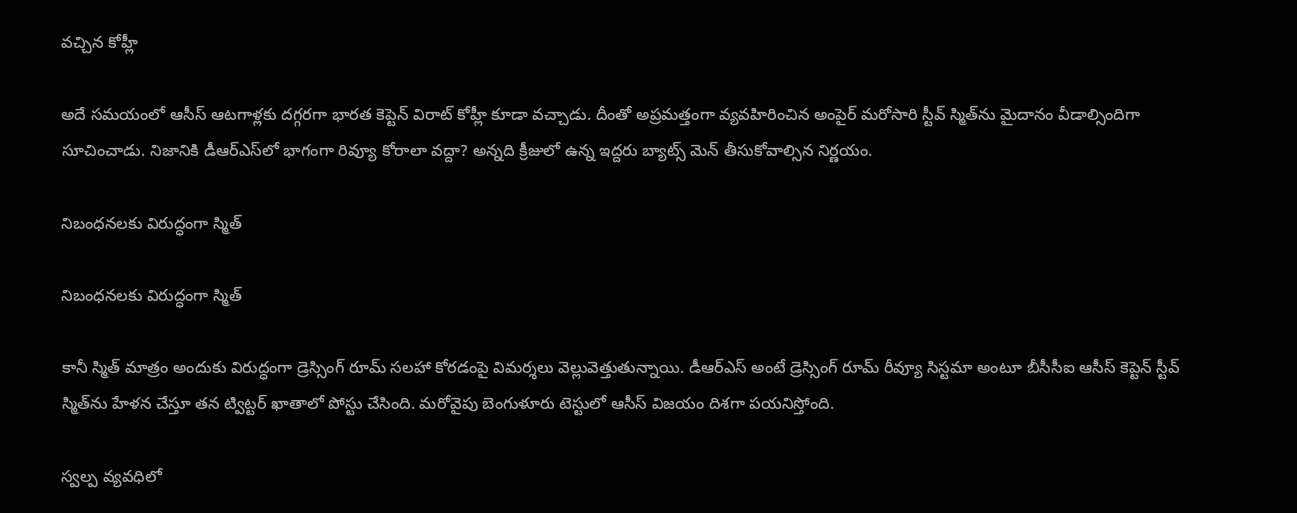వచ్చిన కోహ్లీ

అదే సమయంలో ఆసీస్‌ ఆటగాళ్లకు దగ్గరగా భారత కెప్టెన్‌ విరాట్ కోహ్లీ కూడా వచ్చాడు. దీంతో అప్రమత్తంగా వ్యవహిరించిన అంపైర్‌ మరోసారి స్టీవ్ స్మిత్‌ను మైదానం వీడాల్సిందిగా సూచించాడు. నిజానికి డీఆర్ఎస్‌లో భాగంగా రివ్యూ కోరాలా వద్దా? అన్నది క్రీజులో ఉన్న ఇద్దరు బ్యాట్స్ మెన్ తీసుకోవాల్సిన నిర్ణయం.

నిబంధనలకు విరుద్ధంగా స్మిత్

నిబంధనలకు విరుద్ధంగా స్మిత్

కానీ స్మిత్ మాత్రం అందుకు విరుద్ధంగా డ్రెస్సింగ్ రూమ్ సలహా కోరడంపై విమర్శలు వెల్లువెత్తుతున్నాయి. డీఆర్ఎస్ అంటే డ్రెస్సింగ్ రూమ్ రీవ్యూ సిస్టమా అంటూ బీసీసీఐ ఆసీస్ కెప్టెన్ స్టీవ్ స్మిత్‌ను హేళన చేస్తూ తన ట్విట్టర్ ఖాతాలో పోస్టు చేసింది. మరోవైపు బెంగుళూరు టెస్టులో ఆసీస్ విజయం దిశగా పయనిస్తోంది.

స్వల్ప వ్యవధిలో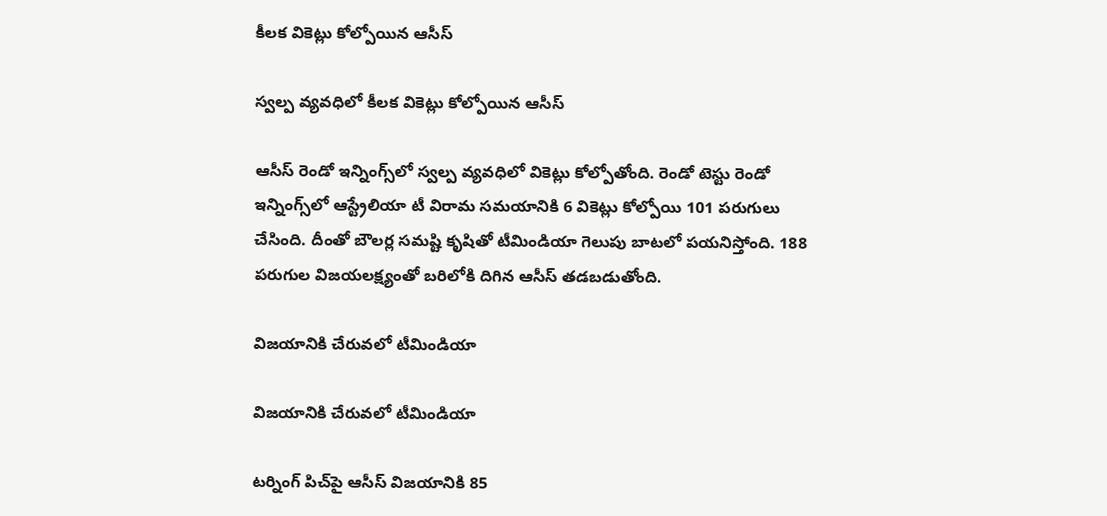కీలక వికెట్లు కోల్పోయిన ఆసీస్

స్వల్ప వ్యవధిలో కీలక వికెట్లు కోల్పోయిన ఆసీస్

ఆసీస్‌ రెండో ఇన్నింగ్స్‌లో స్వల్ప వ్యవధిలో వికెట్లు కోల్పోతోంది. రెండో టెస్టు రెండో ఇన్నింగ్స్‌లో ఆస్ట్రేలియా టీ విరామ సమయానికి 6 వికెట్లు కోల్పోయి 101 పరుగులు చేసింది. దీంతో బౌలర్ల సమష్టి కృషితో టీమిండియా గెలుపు బాటలో పయనిస్తోంది. 188 పరుగుల విజయలక్ష్యంతో బరిలోకి దిగిన ఆసీస్ తడబడుతోంది.

విజయానికి చేరువలో టీమిండియా

విజయానికి చేరువలో టీమిండియా

టర్నింగ్ పిచ్‌పై ఆసీస్ విజయానికి 85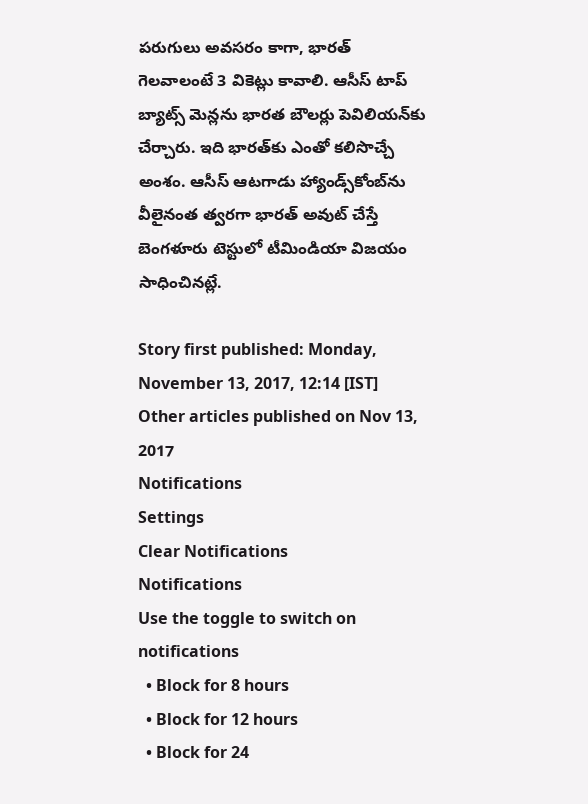పరుగులు అవసరం కాగా, భారత్ గెలవాలంటే 3 వికెట్లు కావాలి. ఆసీస్‌ టాప్ బ్యాట్స్ మెన్లను భారత బౌలర్లు పెవిలియన్‌కు చేర్చారు. ఇది భారత్‌కు ఎంతో కలిసొచ్చే అంశం. ఆసీస్ ఆటగాడు హ్యాండ్స్‌కోంబ్‌ను వీలైనంత త్వరగా భారత్‌ అవుట్ చేస్తే బెంగళూరు టెస్టులో టీమిండియా విజయం సాధించినట్లే.

Story first published: Monday, November 13, 2017, 12:14 [IST]
Other articles published on Nov 13, 2017
Notifications
Settings
Clear Notifications
Notifications
Use the toggle to switch on notifications
  • Block for 8 hours
  • Block for 12 hours
  • Block for 24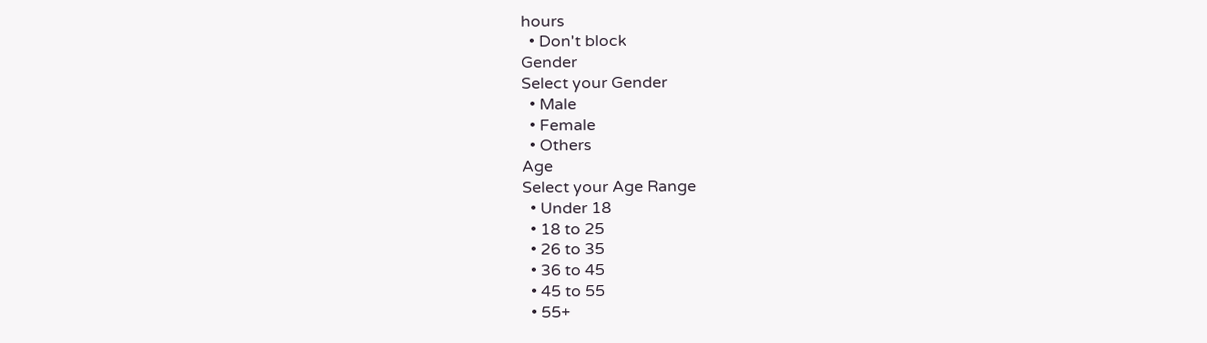hours
  • Don't block
Gender
Select your Gender
  • Male
  • Female
  • Others
Age
Select your Age Range
  • Under 18
  • 18 to 25
  • 26 to 35
  • 36 to 45
  • 45 to 55
  • 55+